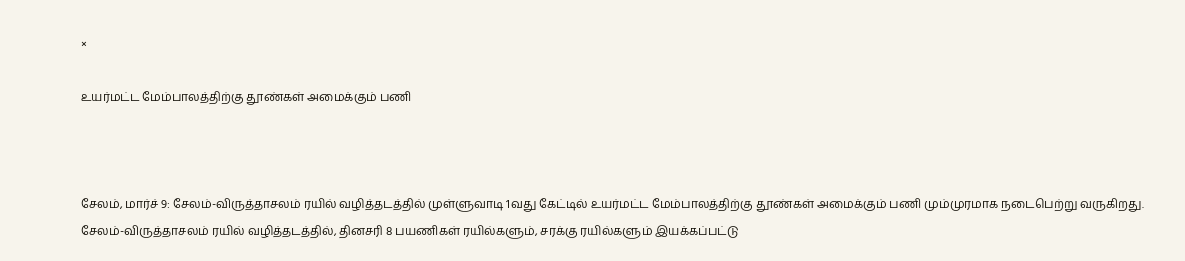×

உயர்மட்ட மேம்பாலத்திற்கு தூண்கள் அமைக்கும் பணி



சேலம், மார்ச் 9: சேலம்-விருத்தாசலம் ரயில் வழித்தடத்தில் முள்ளுவாடி 1வது கேட்டில் உயர்மட்ட மேம்பாலத்திற்கு தூண்கள் அமைக்கும் பணி மும்முரமாக நடைபெற்று வருகிறது.
சேலம்-விருத்தாசலம் ரயில் வழித்தடத்தில், தினசரி 8 பயணிகள் ரயில்களும், சரக்கு ரயில்களும் இயக்கப்பட்டு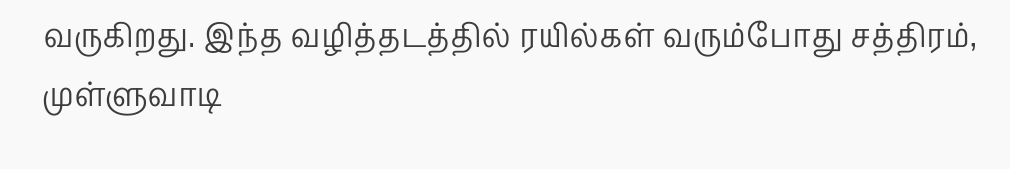வருகிறது. இந்த வழித்தடத்தில் ரயில்கள் வரும்போது சத்திரம், முள்ளுவாடி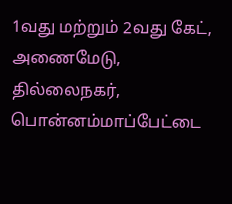1வது மற்றும் 2வது கேட், அணைமேடு, தில்லைநகர், பொன்னம்மாப்பேட்டை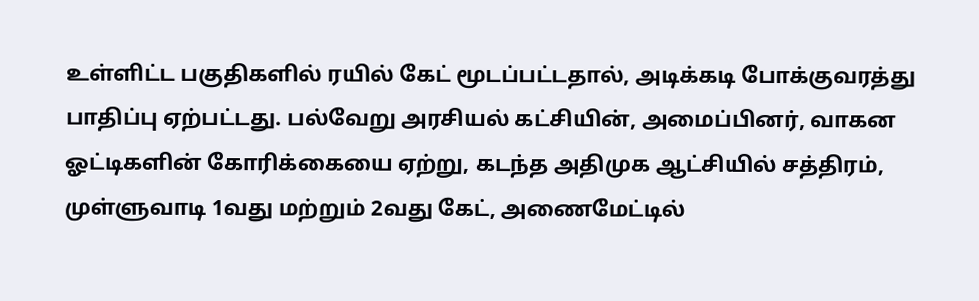உள்ளிட்ட பகுதிகளில் ரயில் கேட் மூடப்பட்டதால், அடிக்கடி போக்குவரத்து பாதிப்பு ஏற்பட்டது. பல்வேறு அரசியல் கட்சியின், அமைப்பினர், வாகன ஓட்டிகளின் கோரிக்கையை ஏற்று, கடந்த அதிமுக ஆட்சியில் சத்திரம், முள்ளுவாடி 1வது மற்றும் 2வது கேட், அணைமேட்டில்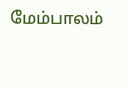மேம்பாலம்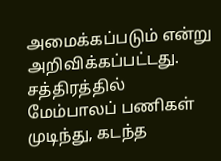அமைக்கப்படும் என்று அறிவிக்கப்பட்டது. சத்திரத்தில் மேம்பாலப் பணிகள் முடிந்து, கடந்த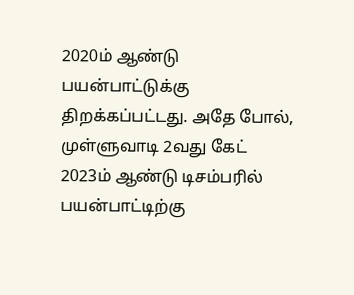2020ம் ஆண்டு பயன்பாட்டுக்கு திறக்கப்பட்டது. அதே போல், முள்ளுவாடி 2வது கேட் 2023ம் ஆண்டு டிசம்பரில் பயன்பாட்டிற்கு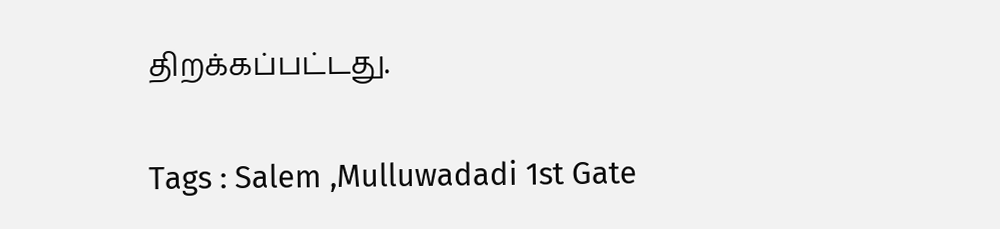திறக்கப்பட்டது.

Tags : Salem ,Mulluwadadi 1st Gate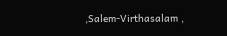,Salem-Virthasalam ,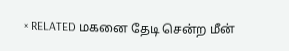× RELATED மகனை தேடி சென்ற மீன்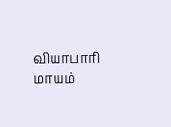வியாபாரி மாயம்